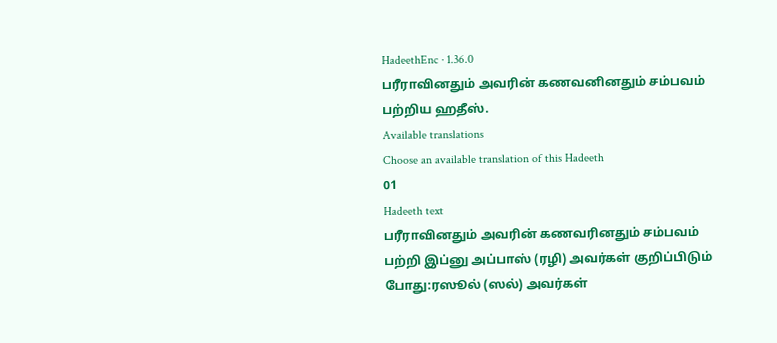HadeethEnc · 1.36.0
பரீராவினதும் அவரின் கணவனினதும் சம்பவம் பற்றிய ஹதீஸ்.
Available translations
Choose an available translation of this Hadeeth
01
Hadeeth text
பரீராவினதும் அவரின் கணவரினதும் சம்பவம் பற்றி இப்னு அப்பாஸ் (ரழி) அவர்கள் குறிப்பிடும் போது:ரஸூல் (ஸல்) அவர்கள்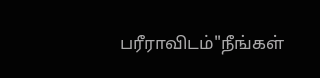பரீராவிடம்"நீங்கள்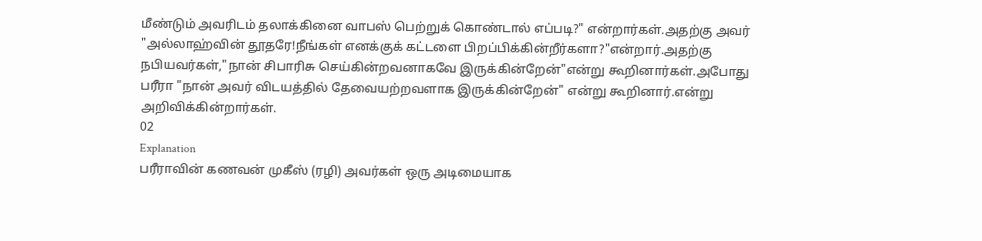மீண்டும் அவரிடம் தலாக்கினை வாபஸ் பெற்றுக் கொண்டால் எப்படி?" என்றார்கள்.அதற்கு அவர் "அல்லாஹ்வின் தூதரே!நீங்கள் எனக்குக் கட்டளை பிறப்பிக்கின்றீர்களா?"என்றார்.அதற்கு நபியவர்கள்,"நான் சிபாரிசு செய்கின்றவனாகவே இருக்கின்றேன்"என்று கூறினார்கள்.அபோது பரீரா "நான் அவர் விடயத்தில் தேவையற்றவளாக இருக்கின்றேன்" என்று கூறினார்.என்று அறிவிக்கின்றார்கள்.
02
Explanation
பரீராவின் கணவன் முகீஸ் (ரழி) அவர்கள் ஒரு அடிமையாக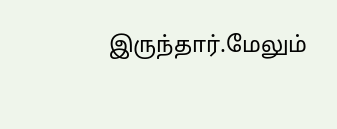இருந்தார்.மேலும்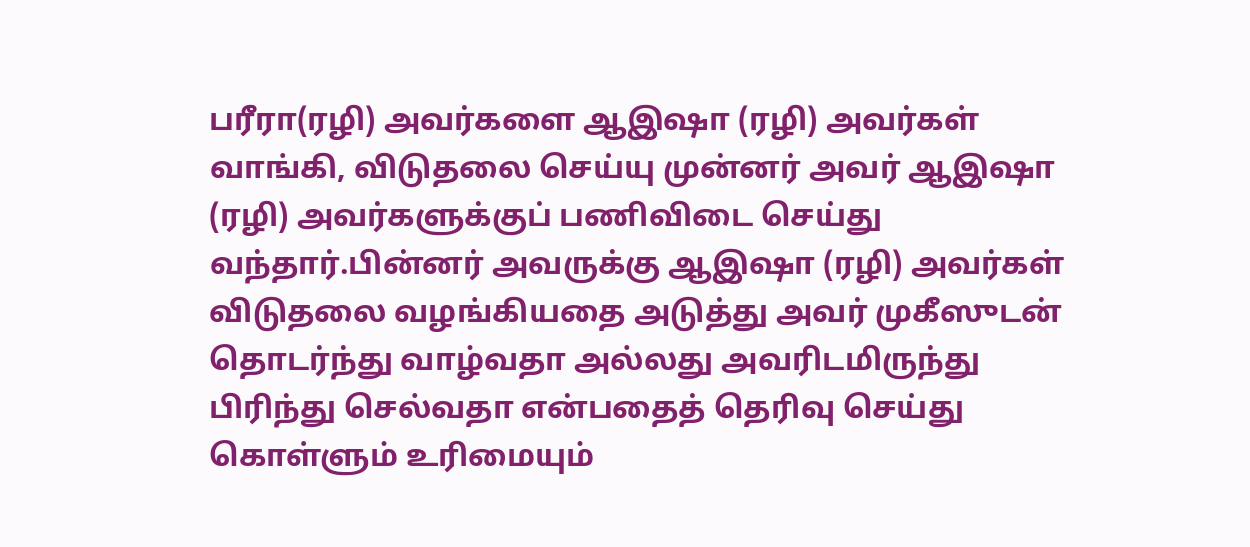பரீரா(ரழி) அவர்களை ஆஇஷா (ரழி) அவர்கள் வாங்கி, விடுதலை செய்யு முன்னர் அவர் ஆஇஷா (ரழி) அவர்களுக்குப் பணிவிடை செய்து வந்தார்.பின்னர் அவருக்கு ஆஇஷா (ரழி) அவர்கள் விடுதலை வழங்கியதை அடுத்து அவர் முகீஸுடன் தொடர்ந்து வாழ்வதா அல்லது அவரிடமிருந்து பிரிந்து செல்வதா என்பதைத் தெரிவு செய்து கொள்ளும் உரிமையும்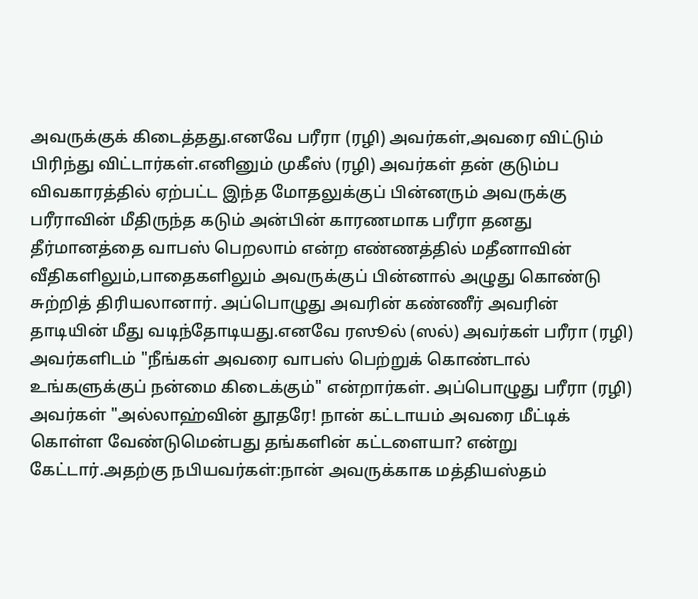அவருக்குக் கிடைத்தது.எனவே பரீரா (ரழி) அவர்கள்,அவரை விட்டும் பிரிந்து விட்டார்கள்.எனினும் முகீஸ் (ரழி) அவர்கள் தன் குடும்ப விவகாரத்தில் ஏற்பட்ட இந்த மோதலுக்குப் பின்னரும் அவருக்கு பரீராவின் மீதிருந்த கடும் அன்பின் காரணமாக பரீரா தனது தீர்மானத்தை வாபஸ் பெறலாம் என்ற எண்ணத்தில் மதீனாவின் வீதிகளிலும்,பாதைகளிலும் அவருக்குப் பின்னால் அழுது கொண்டு சுற்றித் திரியலானார். அப்பொழுது அவரின் கண்ணீர் அவரின் தாடியின் மீது வடிந்தோடியது.எனவே ரஸூல் (ஸல்) அவர்கள் பரீரா (ரழி) அவர்களிடம் "நீங்கள் அவரை வாபஸ் பெற்றுக் கொண்டால் உங்களுக்குப் நன்மை கிடைக்கும்" என்றார்கள். அப்பொழுது பரீரா (ரழி) அவர்கள் "அல்லாஹ்வின் தூதரே! நான் கட்டாயம் அவரை மீட்டிக் கொள்ள வேண்டுமென்பது தங்களின் கட்டளையா? என்று கேட்டார்.அதற்கு நபியவர்கள்:நான் அவருக்காக மத்தியஸ்தம்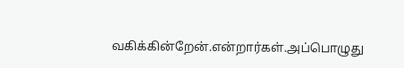வகிக்கின்றேன்.என்றார்கள்.அப்பொழுது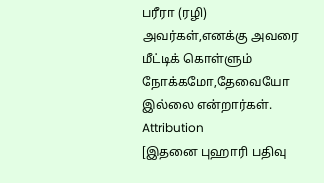பரீரா (ரழி) அவர்கள்,எனக்கு அவரை மீட்டிக் கொள்ளும் நோக்கமோ,தேவையோ இல்லை என்றார்கள்.
Attribution
[இதனை புஹாரி பதிவு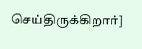செய்திருக்கிறார்]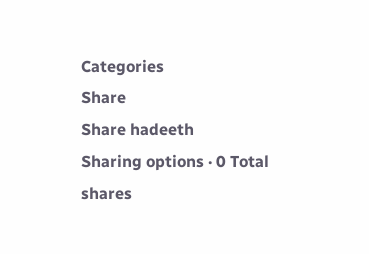Categories
Share
Share hadeeth
Sharing options · 0 Total shares